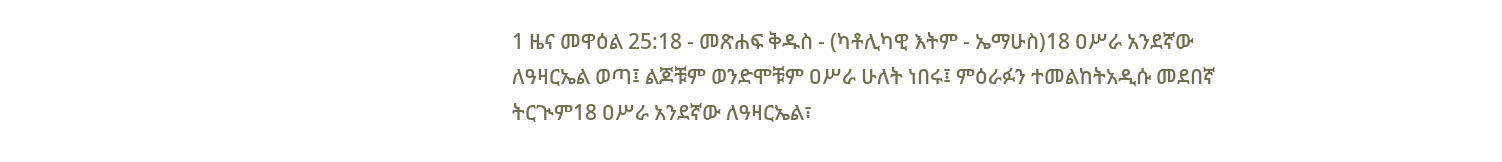1 ዜና መዋዕል 25:18 - መጽሐፍ ቅዱስ - (ካቶሊካዊ እትም - ኤማሁስ)18 ዐሥራ አንደኛው ለዓዛርኤል ወጣ፤ ልጆቹም ወንድሞቹም ዐሥራ ሁለት ነበሩ፤ ምዕራፉን ተመልከትአዲሱ መደበኛ ትርጒም18 ዐሥራ አንደኛው ለዓዛርኤል፣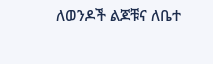ለወንዶች ልጆቹና ለቤተ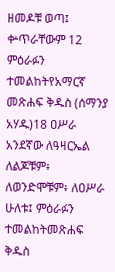ዘመዶቹ ወጣ፤ ቍጥራቸውም 12 ምዕራፉን ተመልከትየአማርኛ መጽሐፍ ቅዱስ (ሰማንያ አሃዱ)18 ዐሥራ አንደኛው ለዓዛርኤል ለልጆቹም፥ ለወንድሞቹም፥ ለዐሥራ ሁለቱ፤ ምዕራፉን ተመልከትመጽሐፍ ቅዱስ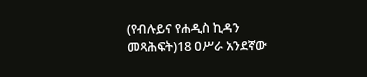(የብሉይና የሐዲስ ኪዳን መጻሕፍት)18 ዐሥራ አንደኛው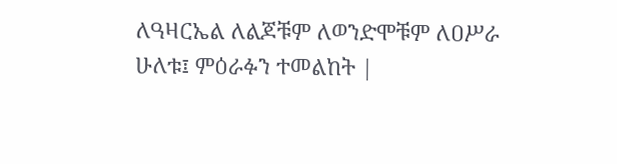ለዓዛርኤል ለልጆቹም ለወንድሞቹም ለዐሥራ ሁለቱ፤ ምዕራፉን ተመልከት |